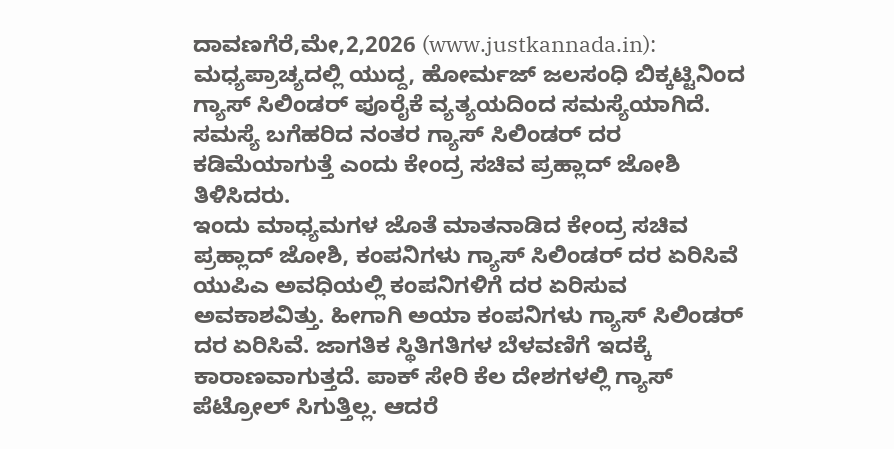ದಾವಣಗೆರೆ,ಮೇ,2,2026 (www.justkannada.in): ಮಧ್ಯಪ್ರಾಚ್ಯದಲ್ಲಿ ಯುದ್ದ, ಹೋರ್ಮಜ್ ಜಲಸಂಧಿ ಬಿಕ್ಕಟ್ಟಿನಿಂದ ಗ್ಯಾಸ್ ಸಿಲಿಂಡರ್ ಪೂರೈಕೆ ವ್ಯತ್ಯಯದಿಂದ ಸಮಸ್ಯೆಯಾಗಿದೆ. ಸಮಸ್ಯೆ ಬಗೆಹರಿದ ನಂತರ ಗ್ಯಾಸ್ ಸಿಲಿಂಡರ್ ದರ ಕಡಿಮೆಯಾಗುತ್ತೆ ಎಂದು ಕೇಂದ್ರ ಸಚಿವ ಪ್ರಹ್ಲಾದ್ ಜೋಶಿ ತಿಳಿಸಿದರು.
ಇಂದು ಮಾಧ್ಯಮಗಳ ಜೊತೆ ಮಾತನಾಡಿದ ಕೇಂದ್ರ ಸಚಿವ ಪ್ರಹ್ಲಾದ್ ಜೋಶಿ, ಕಂಪನಿಗಳು ಗ್ಯಾಸ್ ಸಿಲಿಂಡರ್ ದರ ಏರಿಸಿವೆ ಯುಪಿಎ ಅವಧಿಯಲ್ಲಿ ಕಂಪನಿಗಳಿಗೆ ದರ ಏರಿಸುವ ಅವಕಾಶವಿತ್ತು. ಹೀಗಾಗಿ ಅಯಾ ಕಂಪನಿಗಳು ಗ್ಯಾಸ್ ಸಿಲಿಂಡರ್ ದರ ಏರಿಸಿವೆ. ಜಾಗತಿಕ ಸ್ಥಿತಿಗತಿಗಳ ಬೆಳವಣಿಗೆ ಇದಕ್ಕೆ ಕಾರಾಣವಾಗುತ್ತದೆ. ಪಾಕ್ ಸೇರಿ ಕೆಲ ದೇಶಗಳಲ್ಲಿ ಗ್ಯಾಸ್ ಪೆಟ್ರೋಲ್ ಸಿಗುತ್ತಿಲ್ಲ. ಆದರೆ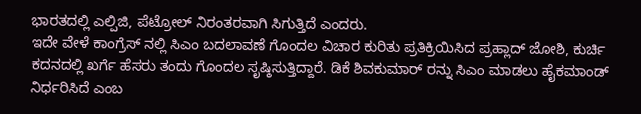ಭಾರತದಲ್ಲಿ ಎಲ್ಪಿಜಿ, ಪೆಟ್ರೋಲ್ ನಿರಂತರವಾಗಿ ಸಿಗುತ್ತಿದೆ ಎಂದರು.
ಇದೇ ವೇಳೆ ಕಾಂಗ್ರೆಸ್ ನಲ್ಲಿ ಸಿಎಂ ಬದಲಾವಣೆ ಗೊಂದಲ ವಿಚಾರ ಕುರಿತು ಪ್ರತಿಕ್ರಿಯಿಸಿದ ಪ್ರಹ್ಲಾದ್ ಜೋಶಿ, ಕುರ್ಚಿ ಕದನದಲ್ಲಿ ಖರ್ಗೆ ಹೆಸರು ತಂದು ಗೊಂದಲ ಸೃಷ್ಠಿಸುತ್ತಿದ್ದಾರೆ. ಡಿಕೆ ಶಿವಕುಮಾರ್ ರನ್ನು ಸಿಎಂ ಮಾಡಲು ಹೈಕಮಾಂಡ್ ನಿರ್ಧರಿಸಿದೆ ಎಂಬ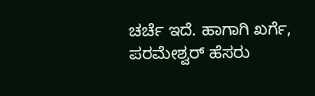ಚರ್ಚೆ ಇದೆ. ಹಾಗಾಗಿ ಖರ್ಗೆ, ಪರಮೇಶ್ವರ್ ಹೆಸರು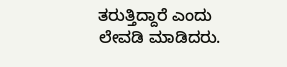ತರುತ್ತಿದ್ದಾರೆ ಎಂದು ಲೇವಡಿ ಮಾಡಿದರು.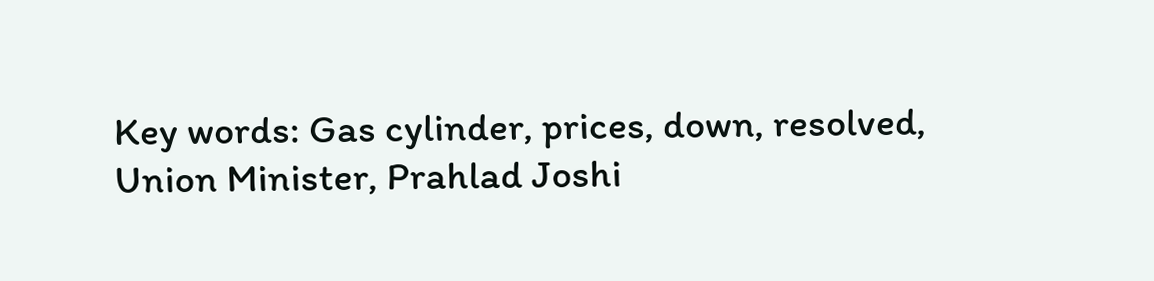Key words: Gas cylinder, prices, down, resolved, Union Minister, Prahlad Joshi